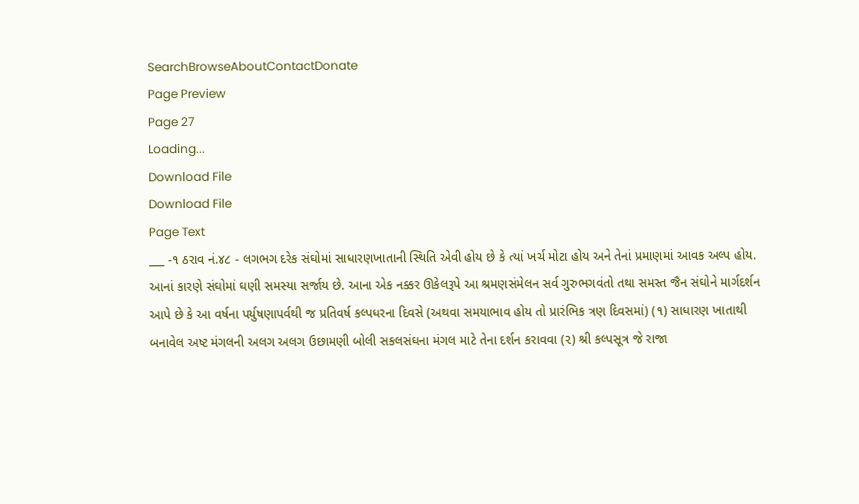SearchBrowseAboutContactDonate
Page Preview
Page 27
Loading...
Download File
Download File
Page Text
___ -૧ ઠરાવ નં.૪૮ - લગભગ દરેક સંઘોમાં સાધારણખાતાની સ્થિતિ એવી હોય છે કે ત્યાં ખર્ચ મોટા હોય અને તેનાં પ્રમાણમાં આવક અલ્પ હોય. આનાં કારણે સંઘોમાં ઘણી સમસ્યા સર્જાય છે. આના એક નક્કર ઊકેલરૂપે આ શ્રમણસંમેલન સર્વ ગુરુભગવંતો તથા સમસ્ત જૈન સંઘોને માર્ગદર્શન આપે છે કે આ વર્ષના પર્યુષણાપર્વથી જ પ્રતિવર્ષ કલ્પધરના દિવસે (અથવા સમયાભાવ હોય તો પ્રારંભિક ત્રણ દિવસમાં) (૧) સાધારણ ખાતાથી બનાવેલ અષ્ટ મંગલની અલગ અલગ ઉછામણી બોલી સકલસંઘના મંગલ માટે તેના દર્શન કરાવવા (૨) શ્રી કલ્પસૂત્ર જે રાજા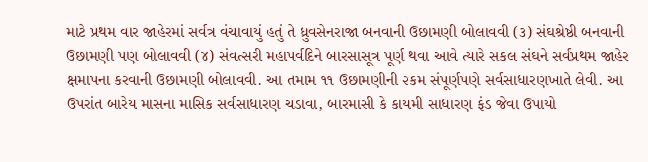માટે પ્રથમ વાર જાહેરમાં સર્વત્ર વંચાવાયું હતું તે ધ્રુવસેનરાજા બનવાની ઉછામણી બોલાવવી (૩) સંઘશ્રેષ્ઠી બનવાની ઉછામણી પણ બોલાવવી (૪) સંવત્સરી મહાપર્વદિને બારસાસૂત્ર પૂર્ણ થવા આવે ત્યારે સકલ સંઘને સર્વપ્રથમ જાહેર ક્ષમાપના કરવાની ઉછામણી બોલાવવી. આ તમામ ૧૧ ઉછામણીની ૨કમ સંપૂર્ણપણે સર્વસાધારણખાતે લેવી. આ ઉપરાંત બારેય માસના માસિક સર્વસાધારણ ચડાવા, બારમાસી કે કાયમી સાધારણ ફંડ જેવા ઉપાયો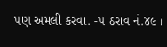પણ અમલી કરવા. -૫ ઠરાવ નં.૪૯ ।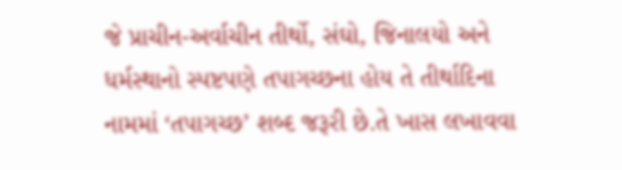જે પ્રાચીન-અર્વાચીન તીર્થો, સંઘો, જિનાલયો અને ધર્મસ્થાનો સ્પષ્ટપણે તપાગચ્છના હોય તે તીર્થાદિના નામમાં ‘તપાગચ્છ’ શબ્દ જરૂરી છે.તે ખાસ લખાવવા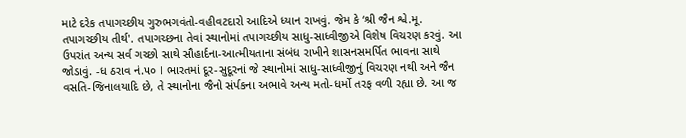માટે દરેક તપાગચ્છીય ગુરુભગવંતો-વહીવટદારો આદિએ ધ્યાન રાખવું. જેમ કે ‘શ્રી જૈન શ્વે.મૂ. તપાગચ્છીય તીર્થ'. તપાગચ્છના તેવાં સ્થાનોમાં તપાગચ્છીય સાધુ-સાધ્વીજીએ વિશેષ વિચરણ કરવું. આ ઉપરાંત અન્ય સર્વ ગચ્છો સાથે સૌહાર્દના-આત્મીયતાના સંબંધ રાખીને શાસનસમર્પિત ભાવના સાથે જોડાવું. -ધ ઠરાવ નં.૫૦ I ભારતમાં દૂર-સુદૂરનાં જે સ્થાનોમાં સાધુ-સાધ્વીજીનું વિચરણ નથી અને જૈન વસતિ-જિનાલયાદિ છે, તે સ્થાનોના જૈનો સંર્પકના અભાવે અન્ય મતો-ધર્મો તરફ વળી રહ્યા છે. આ જ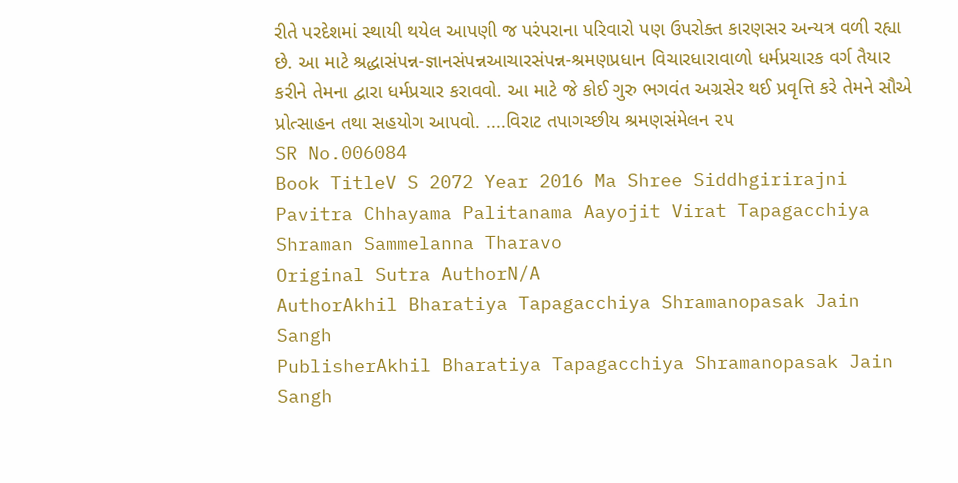રીતે પરદેશમાં સ્થાયી થયેલ આપણી જ પરંપરાના પરિવારો પણ ઉપરોક્ત કારણસર અન્યત્ર વળી રહ્યા છે. આ માટે શ્રદ્ધાસંપન્ન-જ્ઞાનસંપન્નઆચારસંપન્ન-શ્રમણપ્રધાન વિચારધારાવાળો ધર્મપ્રચારક વર્ગ તૈયાર કરીને તેમના દ્વારા ધર્મપ્રચાર કરાવવો. આ માટે જે કોઈ ગુરુ ભગવંત અગ્રસેર થઈ પ્રવૃત્તિ કરે તેમને સૌએ પ્રોત્સાહન તથા સહયોગ આપવો. ....વિરાટ તપાગચ્છીય શ્રમણસંમેલન ૨૫
SR No.006084
Book TitleV S 2072 Year 2016 Ma Shree Siddhgirirajni Pavitra Chhayama Palitanama Aayojit Virat Tapagacchiya Shraman Sammelanna Tharavo
Original Sutra AuthorN/A
AuthorAkhil Bharatiya Tapagacchiya Shramanopasak Jain Sangh
PublisherAkhil Bharatiya Tapagacchiya Shramanopasak Jain Sangh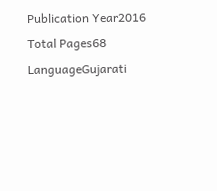Publication Year2016
Total Pages68
LanguageGujarati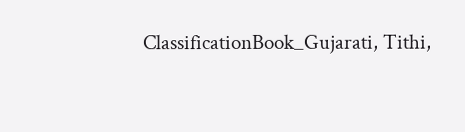ClassificationBook_Gujarati, Tithi,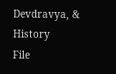Devdravya, & History
File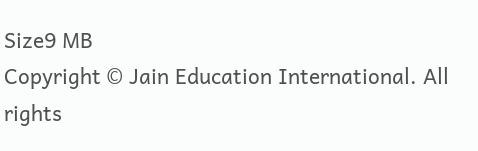Size9 MB
Copyright © Jain Education International. All rights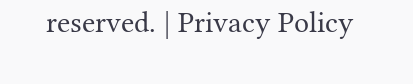reserved. | Privacy Policy